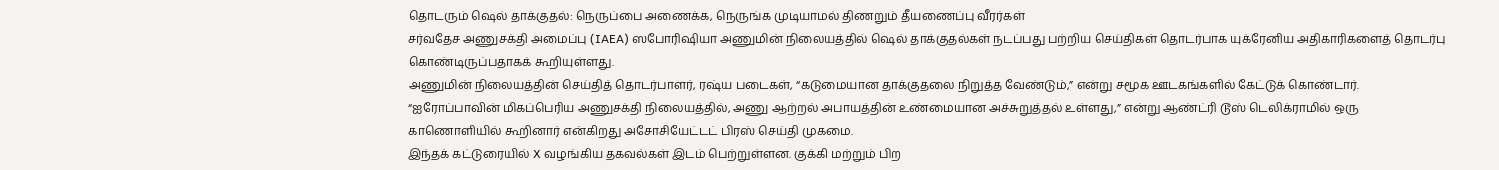தொடரும் ஷெல் தாக்குதல்: நெருப்பை அணைக்க, நெருங்க முடியாமல் திணறும் தீயணைப்பு வீரர்கள்
சர்வதேச அணுசக்தி அமைப்பு (IAEA) ஸபோரிஷியா அணுமின் நிலையத்தில் ஷெல் தாக்குதல்கள் நடப்பது பற்றிய செய்திகள் தொடர்பாக யுக்ரேனிய அதிகாரிகளைத் தொடர்பு கொண்டிருப்பதாகக் கூறியுள்ளது.
அணுமின் நிலையத்தின் செய்தித் தொடர்பாளர், ரஷ்ய படைகள், “கடுமையான தாக்குதலை நிறுத்த வேண்டும்,” என்று சமூக ஊடகங்களில் கேட்டுக் கொண்டார்.
“ஐரோப்பாவின் மிகப்பெரிய அணுசக்தி நிலையத்தில், அணு ஆற்றல் அபாயத்தின் உண்மையான அச்சுறுத்தல் உள்ளது,” என்று ஆண்ட்ரி டூஸ் டெலிக்ராமில் ஒரு காணொளியில் கூறினார் என்கிறது அசோசியேட்டட் பிரஸ் செய்தி முகமை.
இந்தக் கட்டுரையில் X வழங்கிய தகவல்கள் இடம் பெற்றுள்ளன. குக்கி மற்றும் பிற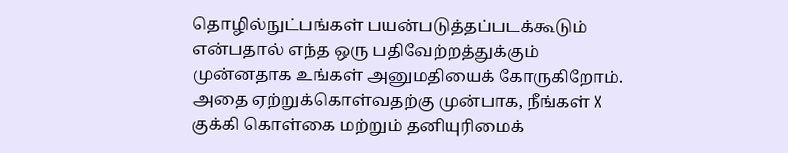தொழில்நுட்பங்கள் பயன்படுத்தப்படக்கூடும் என்பதால் எந்த ஒரு பதிவேற்றத்துக்கும் முன்னதாக உங்கள் அனுமதியைக் கோருகிறோம். அதை ஏற்றுக்கொள்வதற்கு முன்பாக, நீங்கள் X குக்கி கொள்கை மற்றும் தனியுரிமைக்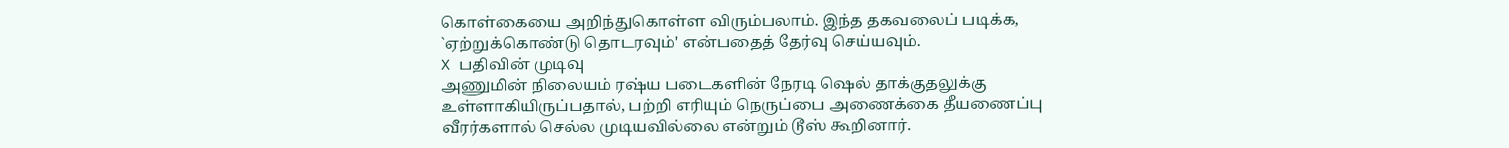கொள்கையை அறிந்துகொள்ள விரும்பலாம். இந்த தகவலைப் படிக்க, `ஏற்றுக்கொண்டு தொடரவும்' என்பதைத் தேர்வு செய்யவும்.
X பதிவின் முடிவு
அணுமின் நிலையம் ரஷ்ய படைகளின் நேரடி ஷெல் தாக்குதலுக்கு உள்ளாகியிருப்பதால், பற்றி எரியும் நெருப்பை அணைக்கை தீயணைப்பு வீரர்களால் செல்ல முடியவில்லை என்றும் டூஸ் கூறினார்.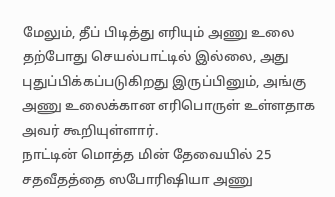மேலும், தீப் பிடித்து எரியும் அணு உலை தற்போது செயல்பாட்டில் இல்லை, அது புதுப்பிக்கப்படுகிறது இருப்பினும், அங்கு அணு உலைக்கான எரிபொருள் உள்ளதாக அவர் கூறியுள்ளார்.
நாட்டின் மொத்த மின் தேவையில் 25 சதவீதத்தை ஸபோரிஷியா அணு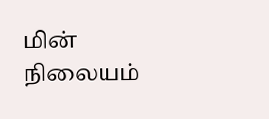மின் நிலையம்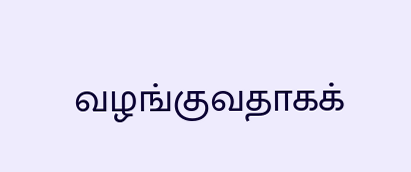வழங்குவதாகக்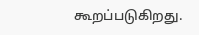கூறப்படுகிறது.